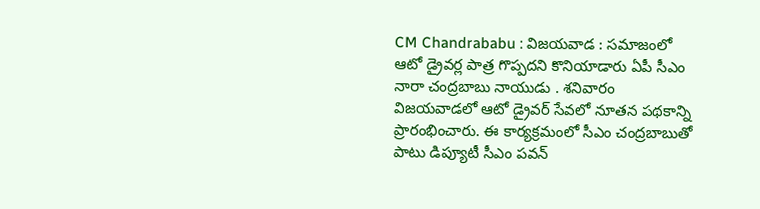CM Chandrababu : విజయవాడ : సమాజంలో ఆటో డ్రైవర్ల పాత్ర గొప్పదని కొనియాడారు ఏపీ సీఎం నారా చంద్రబాబు నాయుడు . శనివారం విజయవాడలో ఆటో డ్రైవర్ సేవలో నూతన పథకాన్ని ప్రారంభించారు. ఈ కార్యక్రమంలో సీఎం చంద్రబాబుతో పాటు డిప్యూటీ సీఎం పవన్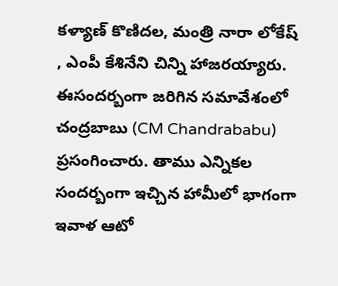కళ్యాణ్ కొణిదల, మంత్రి నారా లోకేష్ , ఎంపీ కేశినేని చిన్ని హాజరయ్యారు. ఈసందర్బంగా జరిగిన సమావేశంలో చంద్రబాబు (CM Chandrababu) ప్రసంగించారు. తాము ఎన్నికల సందర్బంగా ఇచ్చిన హామీలో భాగంగా ఇవాళ ఆటో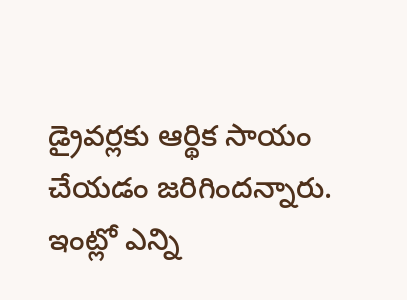డ్రైవర్లకు ఆర్థిక సాయం చేయడం జరిగిందన్నారు. ఇంట్లో ఎన్ని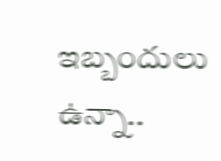ఇబ్బందులు ఉన్నా..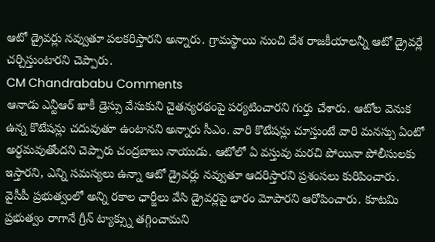ఆటో డ్రైవర్లు నవ్వుతూ పలకరిస్తారని అన్నారు. గ్రామస్థాయి నుంచి దేశ రాజకీయాలన్నీ ఆటో డ్రైవర్లే చర్చిస్తుంటారని చెప్పారు.
CM Chandrababu Comments
ఆనాడు ఎన్టీఆర్ ఖాకీ డ్రెస్సు వేసుకుని చైతన్యరథంపై పర్యటించారని గుర్తు చేశారు. ఆటోల వెనుక ఉన్న కొటేషన్లు చదువుతూ ఉంటానని అన్నారు సీఎం. వారి కొటేషన్లు చూస్తుంటే వారి మనస్సు ఏంటో అర్ధమవుతోందని చెప్పారు చంద్రబాబు నాయుడు. ఆటోలో ఏ వస్తువు మరచి పోయినా పోలీసులకు ఇస్తారని, ఎన్ని సమస్యలు ఉన్నా ఆటో డ్రైవర్లు నవ్వుతూ ఆదరిస్తారని ప్రశంసలు కురిపించారు. వైసీపీ ప్రభుత్వంలో అన్ని రకాల ఛార్జీలు వేసి డ్రైవర్లపై భారం మోపారని ఆరోపించారు. కూటమి ప్రభుత్వం రాగానే గ్రీన్ ట్యాక్స్ను తగ్గించామని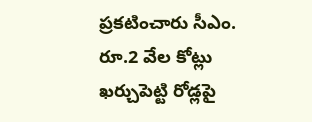ప్రకటించారు సీఎం. రూ.2 వేల కోట్లు ఖర్చుపెట్టి రోడ్లపై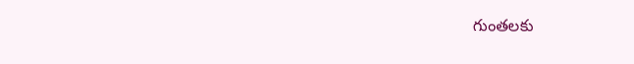గుంతలకు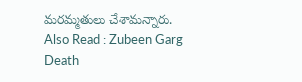మరమ్మతులు చేశామన్నారు.
Also Read : Zubeen Garg Death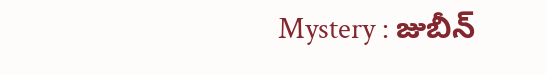Mystery : జుబీన్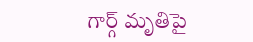గార్గ్ మృతిపై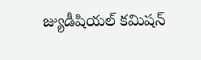జ్యుడీషియల్ కమిషన్